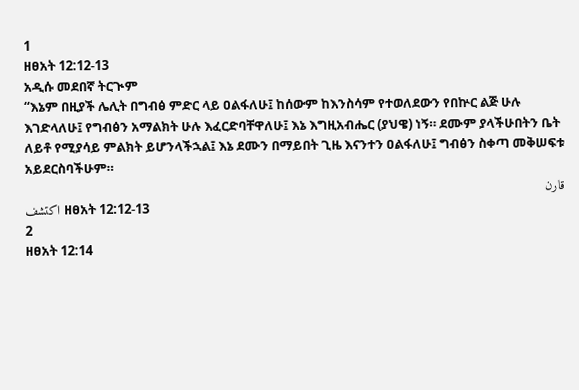1
ዘፀአት 12:12-13
አዲሱ መደበኛ ትርጒም
“እኔም በዚያች ሌሊት በግብፅ ምድር ላይ ዐልፋለሁ፤ ከሰውም ከእንስሳም የተወለደውን የበኵር ልጅ ሁሉ እገድላለሁ፤ የግብፅን አማልክት ሁሉ እፈርድባቸዋለሁ፤ እኔ እግዚአብሔር (ያህዌ) ነኝ። ደሙም ያላችሁበትን ቤት ለይቶ የሚያሳይ ምልክት ይሆንላችኋል፤ እኔ ደሙን በማይበት ጊዜ እናንተን ዐልፋለሁ፤ ግብፅን ስቀጣ መቅሠፍቱ አይደርስባችሁም።
قارن
اكتشف ዘፀአት 12:12-13
2
ዘፀአት 12:14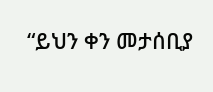“ይህን ቀን መታሰቢያ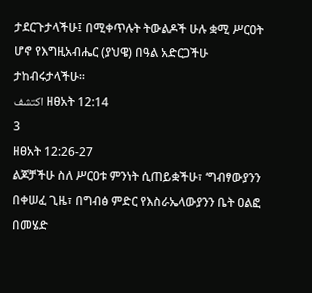ታደርጉታላችሁ፤ በሚቀጥሉት ትውልዶች ሁሉ ቋሚ ሥርዐት ሆኖ የእግዚአብሔር (ያህዌ) በዓል አድርጋችሁ ታከብሩታላችሁ።
اكتشف ዘፀአት 12:14
3
ዘፀአት 12:26-27
ልጆቻችሁ ስለ ሥርዐቱ ምንነት ሲጠይቋችሁ፣ ‘ግብፃውያንን በቀሠፈ ጊዜ፣ በግብፅ ምድር የእስራኤላውያንን ቤት ዐልፎ በመሄድ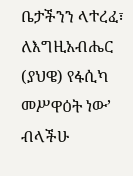ቤታችንን ላተረፈ፣ ለእግዚአብሔር (ያህዌ) የፋሲካ መሥዋዕት ነው’ ብላችሁ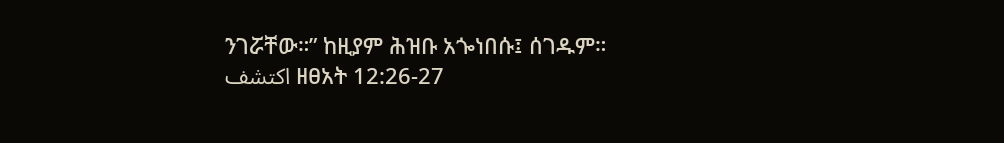ንገሯቸው።” ከዚያም ሕዝቡ አጐነበሱ፤ ሰገዱም።
اكتشف ዘፀአት 12:26-27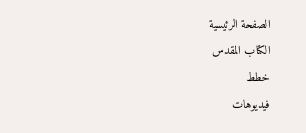الصفحة الرئيسية
الكتاب المقدس
خطط
فيديوهات